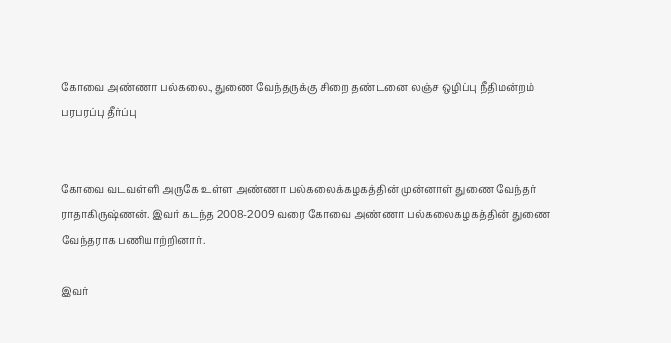கோவை அண்ணா பல்கலை., துணை வேந்தருக்கு சிறை தண்டனை லஞ்ச ஒழிப்பு நீதிமன்றம் பரபரப்பு தீர்ப்பு


கோவை வடவள்ளி அருகே உள்ள அண்ணா பல்கலைக்கழகத்தின் முன்னாள் துணை வேந்தர் ராதாகிருஷ்ணன். இவர் கடந்த 2008-2009 வரை கோவை அண்ணா பல்கலைகழகத்தின் துணை வேந்தராக பணியாற்றினார்.

இவர்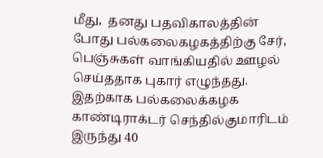மீது,  தனது பதவிகாலத்தின் போது பல்கலைகழகத்திற்கு சேர், பெஞ்சுகள் வாங்கியதில் ஊழல் செய்ததாக புகார் எழுந்தது. இதற்காக பல்கலைக்கழக  காண்டிராக்டர் செந்தில்குமாரிடம் இருந்து 40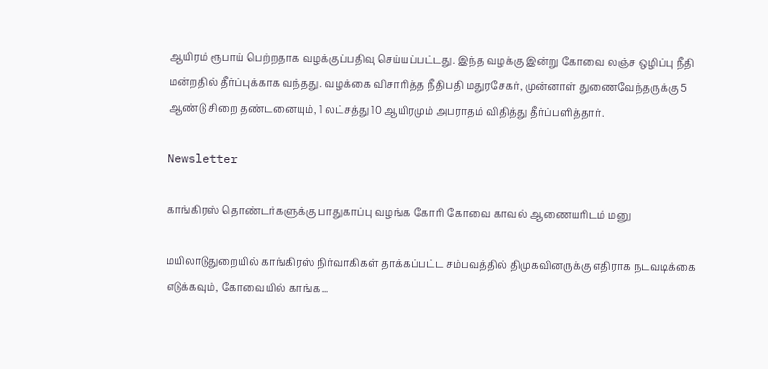ஆயிரம் ரூபாய் பெற்றதாக வழக்குப்பதிவு செய்யப்பட்டது. இந்த வழக்கு இன்று கோவை லஞ்ச ஒழிப்பு நீதி மன்றதில் தீர்ப்புக்காக வந்தது. வழக்கை விசாரித்த நீதிபதி மதுரசேகர், முன்னாள் துணைவேந்தருக்கு 5 ஆண்டு சிறை தண்டனையும், 1 லட்சத்து 10 ஆயிரமும் அபராதம் விதித்து தீர்ப்பளித்தார்.

Newsletter

காங்கிரஸ் தொண்டர்களுக்கு பாதுகாப்பு வழங்க கோரி கோவை காவல் ஆணையரிடம் மனு

மயிலாடுதுறையில் காங்கிரஸ் நிர்வாகிகள் தாக்கப்பட்ட சம்பவத்தில் திமுகவினருக்கு எதிராக நடவடிக்கை எடுக்கவும், கோவையில் காங்க...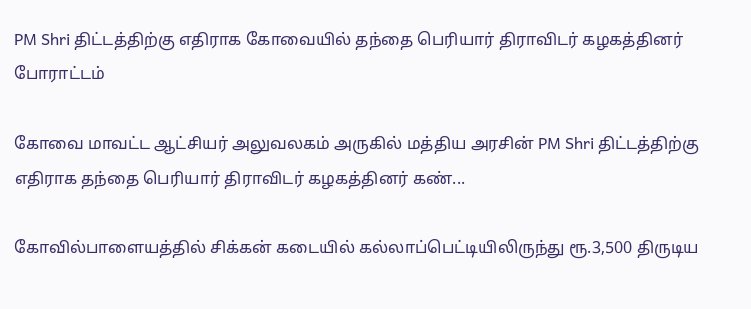PM Shri திட்டத்திற்கு எதிராக கோவையில் தந்தை பெரியார் திராவிடர் கழகத்தினர் போராட்டம்

கோவை மாவட்ட ஆட்சியர் அலுவலகம் அருகில் மத்திய அரசின் PM Shri திட்டத்திற்கு எதிராக தந்தை பெரியார் திராவிடர் கழகத்தினர் கண்...

கோவில்பாளையத்தில் சிக்கன் கடையில் கல்லாப்பெட்டியிலிருந்து ரூ.3,500 திருடிய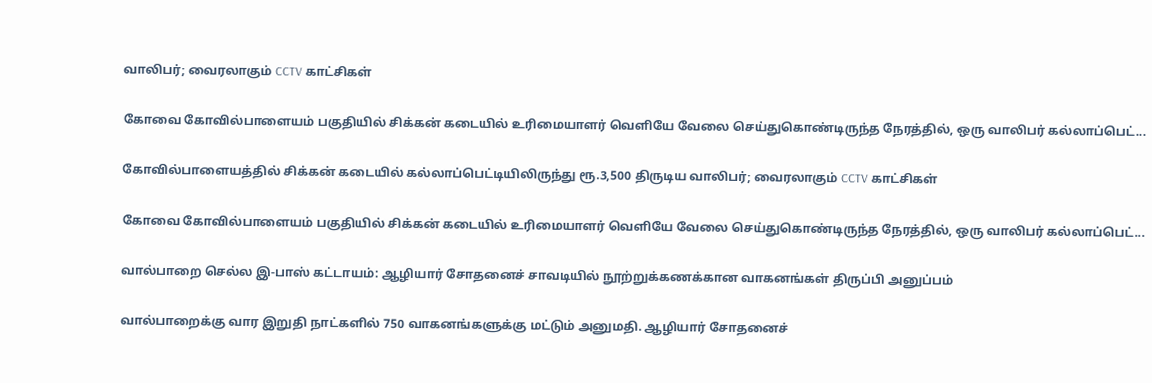வாலிபர்; வைரலாகும் CCTV காட்சிகள்

கோவை கோவில்பாளையம் பகுதியில் சிக்கன் கடையில் உரிமையாளர் வெளியே வேலை செய்துகொண்டிருந்த நேரத்தில், ஒரு வாலிபர் கல்லாப்பெட்...

கோவில்பாளையத்தில் சிக்கன் கடையில் கல்லாப்பெட்டியிலிருந்து ரூ.3,500 திருடிய வாலிபர்; வைரலாகும் CCTV காட்சிகள்

கோவை கோவில்பாளையம் பகுதியில் சிக்கன் கடையில் உரிமையாளர் வெளியே வேலை செய்துகொண்டிருந்த நேரத்தில், ஒரு வாலிபர் கல்லாப்பெட்...

வால்பாறை செல்ல இ-பாஸ் கட்டாயம்: ஆழியார் சோதனைச் சாவடியில் நூற்றுக்கணக்கான வாகனங்கள் திருப்பி அனுப்பம்

வால்பாறைக்கு வார இறுதி நாட்களில் 750 வாகனங்களுக்கு மட்டும் அனுமதி. ஆழியார் சோதனைச்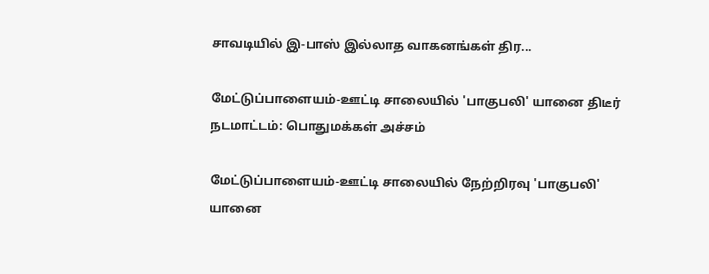சாவடியில் இ-பாஸ் இல்லாத வாகனங்கள் திர...

மேட்டுப்பாளையம்-ஊட்டி சாலையில் 'பாகுபலி' யானை திடீர் நடமாட்டம்: பொதுமக்கள் அச்சம்

மேட்டுப்பாளையம்-ஊட்டி சாலையில் நேற்றிரவு 'பாகுபலி' யானை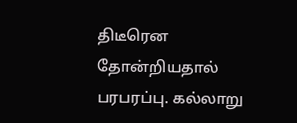திடீரென தோன்றியதால் பரபரப்பு. கல்லாறு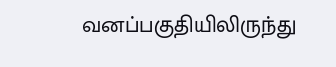வனப்பகுதியிலிருந்து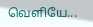வெளியே...